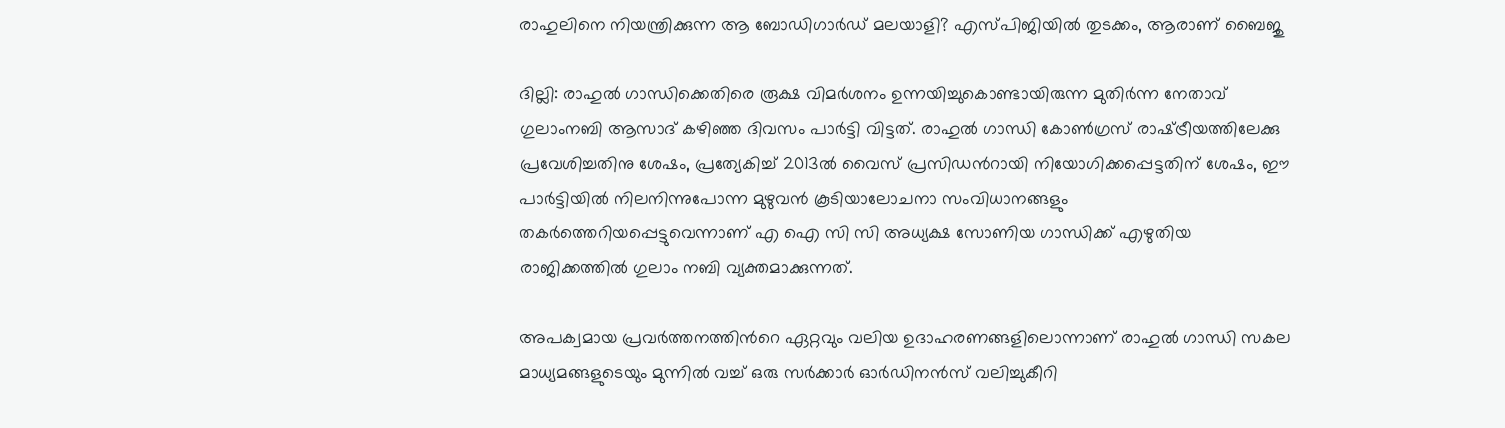രാഹുലിനെ നിയന്ത്രിക്കുന്ന ആ ബോഡിഗാർഡ് മലയാളി? എസ്പിജിയില്‍ തുടക്കം, ആരാണ് ബൈജു

ദില്ലി: രാഹുല്‍ ഗാന്ധിക്കെതിരെ രൂക്ഷ വിമർശനം ഉന്നയിച്ചുകൊണ്ടായിരുന്ന മുതിർന്ന നേതാവ് ഗുലാംനബി ആസാദ് കഴിഞ്ഞ ദിവസം പാർട്ടി വിട്ടത്. രാഹുൽ ഗാന്ധി കോണ്‍ഗ്രസ് രാഷ്‌ട്രീയത്തിലേക്കു പ്രവേശിച്ചതിനു ശേഷം, പ്രത്യേകിച്ച് 2013ൽ വൈസ് പ്രസിഡന്‍റായി നിയോഗിക്കപ്പെട്ടതിന് ശേഷം, ഈ പാർട്ടിയിൽ നിലനിന്നുപോന്ന മുഴുവൻ കൂടിയാലോചനാ സംവിധാനങ്ങളും തകർത്തെറിയപ്പെട്ടുവെന്നാണ് എ ഐ സി സി അധ്യക്ഷ സോണിയ ഗാന്ധിക്ക് എഴുതിയ രാജിക്കത്തില്‍ ഗുലാം നബി വ്യക്തമാക്കുന്നത്.

അപക്വമായ പ്രവർത്തനത്തിന്‍റെ ഏറ്റവും വലിയ ഉദാഹരണങ്ങളിലൊന്നാണ് രാഹുൽ ഗാന്ധി സകല മാധ്യമങ്ങളുടെയും മുന്നിൽ വച്ച് ഒരു സർക്കാർ ഓർഡിനൻസ് വലിച്ചുകീറി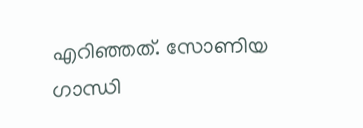എറിഞ്ഞത്. സോണിയ ഗാന്ധി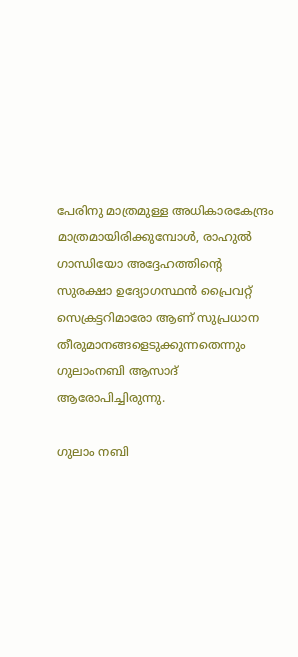പേരിനു മാത്രമുള്ള അധികാരകേന്ദ്രം മാത്രമായിരിക്കുമ്പോൾ, രാഹുൽ ഗാന്ധിയോ അദ്ദേഹത്തിന്‍റെ സുരക്ഷാ ഉദ്യോഗസ്ഥന്‍ പ്രൈവറ്റ് സെക്രട്ടറിമാരോ ആണ് സുപ്രധാന തീരുമാനങ്ങളെടുക്കുന്നതെന്നും ഗുലാംനബി ആസാദ് ആരോപിച്ചിരുന്നു.

ഗുലാം നബി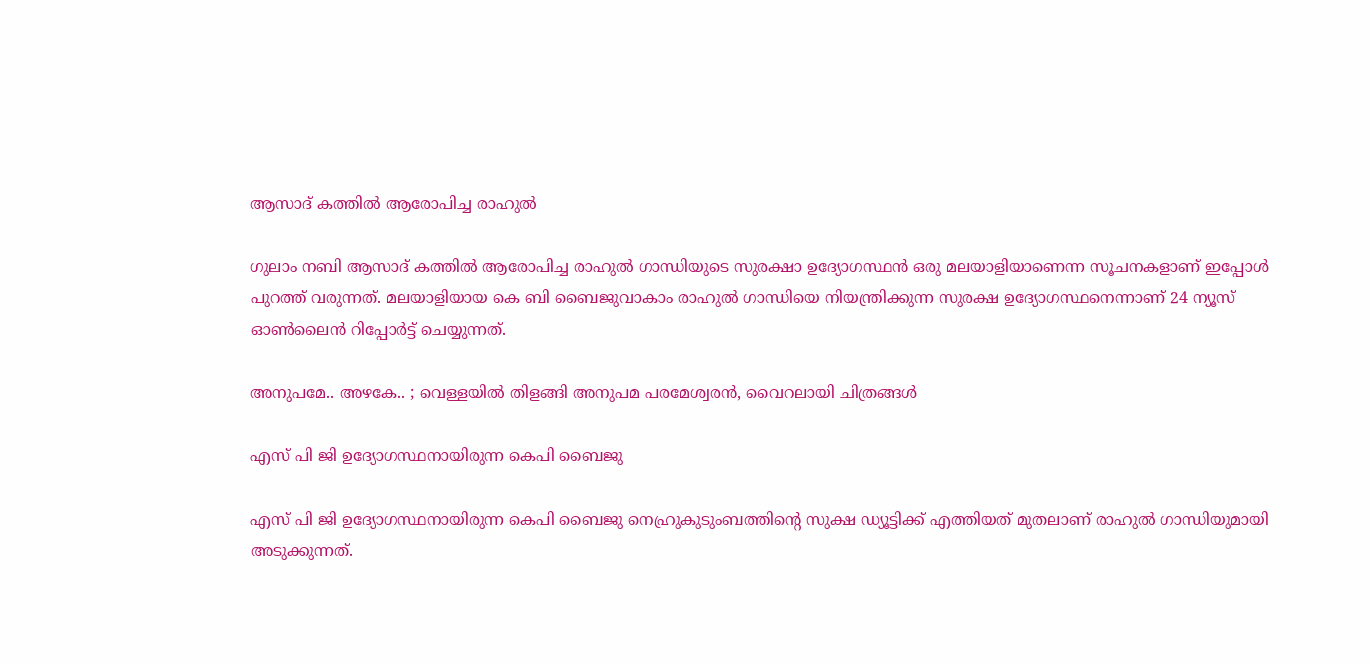ആസാദ് കത്തില്‍ ആരോപിച്ച രാഹുല്‍

ഗുലാം നബി ആസാദ് കത്തില്‍ ആരോപിച്ച രാഹുല്‍ ഗാന്ധിയുടെ സുരക്ഷാ ഉദ്യോഗസ്ഥന്‍ ഒരു മലയാളിയാണെന്ന സൂചനകളാണ് ഇപ്പോള്‍ പുറത്ത് വരുന്നത്. മലയാളിയായ കെ ബി ബൈജുവാകാം രാഹുല്‍ ഗാന്ധിയെ നിയന്ത്രിക്കുന്ന സുരക്ഷ ഉദ്യോഗസ്ഥനെന്നാണ് 24 ന്യൂസ് ഓണ്‍ലൈന്‍ റിപ്പോർട്ട് ചെയ്യുന്നത്.

അനുപമേ.. അഴകേ.. ; വെള്ളയില്‍ തിളങ്ങി അനുപമ പരമേശ്വരന്‍, വൈറലായി ചിത്രങ്ങള്‍

എസ് പി ജി ഉദ്യോഗസ്ഥനായിരുന്ന കെപി ബൈജു

എസ് പി ജി ഉദ്യോഗസ്ഥനായിരുന്ന കെപി ബൈജു നെഹ്രുകുടുംബത്തിന്റെ സുക്ഷ ഡ്യൂട്ടിക്ക് എത്തിയത് മുതലാണ് രാഹുല്‍ ഗാന്ധിയുമായി അടുക്കുന്നത്.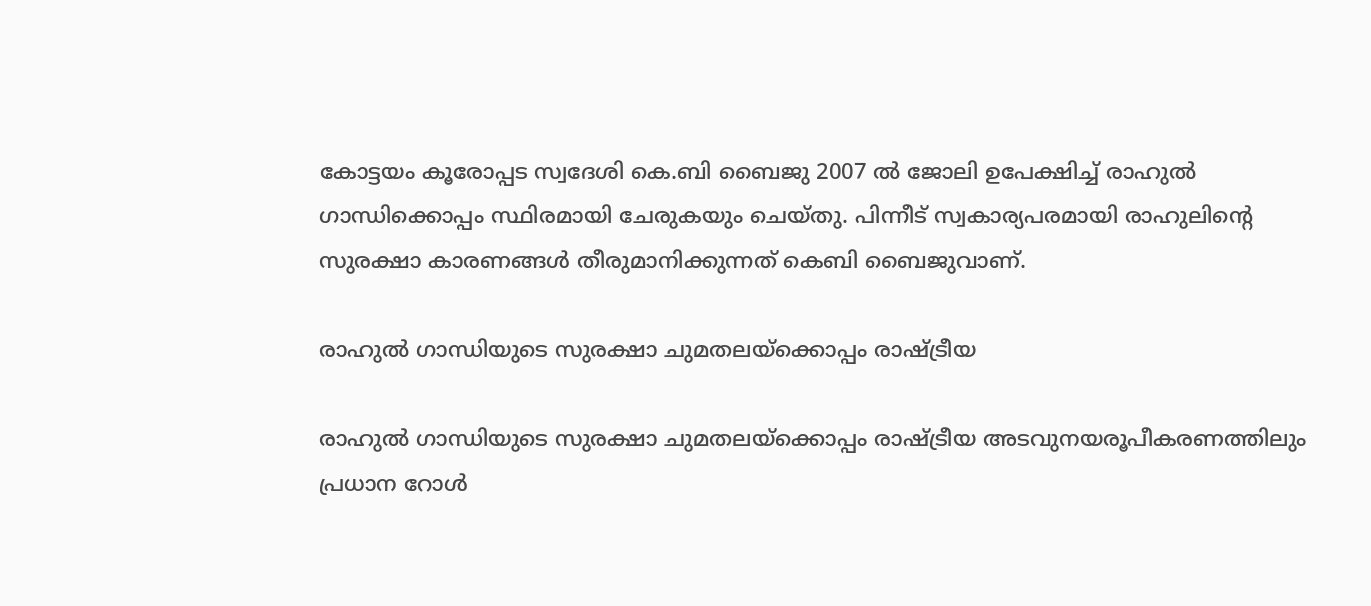കോട്ടയം കൂരോപ്പട സ്വദേശി കെ.ബി ബൈജു 2007 ല്‍ ജോലി ഉപേക്ഷിച്ച് രാഹുല്‍ ഗാന്ധിക്കൊപ്പം സ്ഥിരമായി ചേരുകയും ചെയ്തു. പിന്നീട് സ്വകാര്യപരമായി രാഹുലിന്റെ സുരക്ഷാ കാരണങ്ങള്‍ തീരുമാനിക്കുന്നത് കെബി ബൈജുവാണ്.

രാഹുല്‍ ഗാന്ധിയുടെ സുരക്ഷാ ചുമതലയ്ക്കൊപ്പം രാഷ്ട്രീയ

രാഹുല്‍ ഗാന്ധിയുടെ സുരക്ഷാ ചുമതലയ്ക്കൊപ്പം രാഷ്ട്രീയ അടവുനയരൂപീകരണത്തിലും പ്രധാന റോള്‍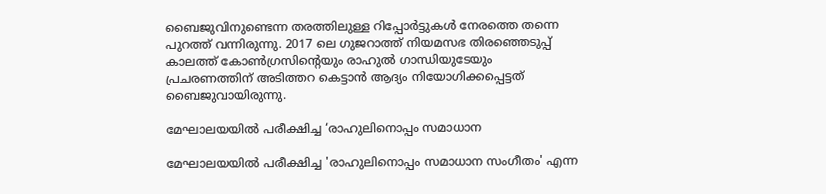ബൈജുവിനുണ്ടെന്ന തരത്തിലുള്ള റിപ്പോർട്ടുകള്‍ നേരത്തെ തന്നെ പുറത്ത് വന്നിരുന്നു. 2017 ലെ ഗുജറാത്ത് നിയമസഭ തിരഞ്ഞെടുപ്പ് കാലത്ത് കോണ്‍ഗ്രസിന്റെയും രാഹുല്‍ ഗാന്ധിയുടേയും പ്രചരണത്തിന് അടിത്തറ കെട്ടാന്‍ ആദ്യം നിയോഗിക്കപ്പെട്ടത് ബൈജുവായിരുന്നു.

മേഘാലയയില്‍ പരീക്ഷിച്ച ‘രാഹുലിനൊപ്പം സമാധാന

മേഘാലയയില്‍ പരീക്ഷിച്ച 'രാഹുലിനൊപ്പം സമാധാന സംഗീതം' എന്ന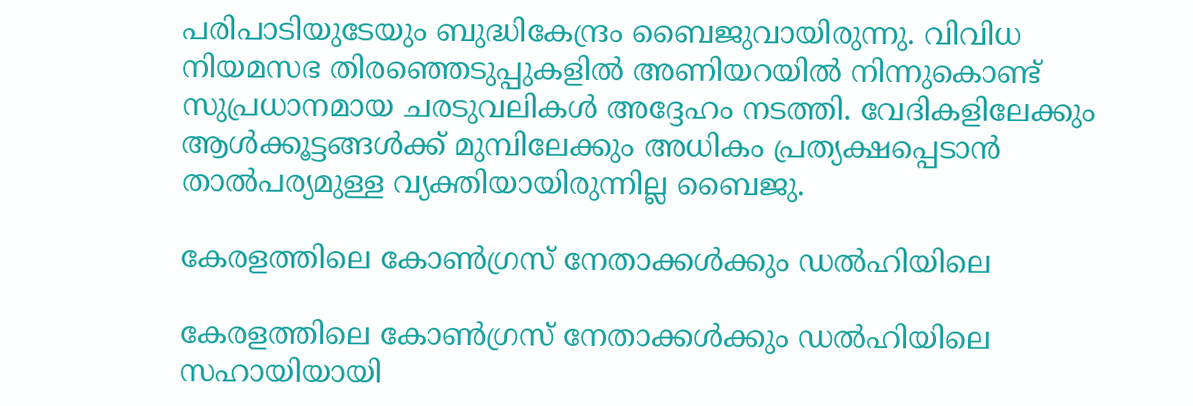പരിപാടിയുടേയും ബുദ്ധികേന്ദ്രം ബൈജുവായിരുന്നു. വിവിധ നിയമസഭ തിരഞ്ഞെടുപ്പുകളില്‍ അണിയറയില്‍ നിന്നുകൊണ്ട് സുപ്രധാനമായ ചരടുവലികള്‍ അദ്ദേഹം നടത്തി. വേദികളിലേക്കും ആള്‍ക്കൂട്ടങ്ങള്‍ക്ക് മുമ്പിലേക്കും അധികം പ്രത്യക്ഷപ്പെടാന്‍ താല്‍പര്യമുള്ള വ്യക്തിയായിരുന്നില്ല ബൈജു.

കേരളത്തിലെ കോണ്‍ഗ്രസ് നേതാക്കള്‍ക്കും ഡല്‍ഹിയിലെ

കേരളത്തിലെ കോണ്‍ഗ്രസ് നേതാക്കള്‍ക്കും ഡല്‍ഹിയിലെ സഹായിയായി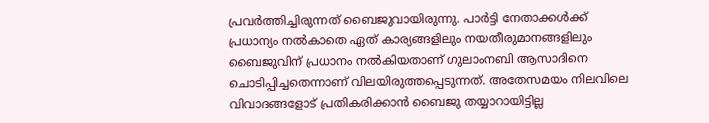പ്രവർത്തിച്ചിരുന്നത് ബൈജുവായിരുന്നു. പാർട്ടി നേതാക്കള്‍ക്ക് പ്രധാന്യം നല്‍കാതെ ഏത് കാര്യങ്ങളിലും നയതീരുമാനങ്ങളിലും ബൈജുവിന് പ്രധാനം നല്‍കിയതാണ് ഗുലാംനബി ആസാദിനെ ചൊടിപ്പിച്ചതെന്നാണ് വിലയിരുത്തപ്പെടുന്നത്. അതേസമയം നിലവിലെ വിവാദങ്ങളോട് പ്രതികരിക്കാന്‍ ബൈജു തയ്യാറായിട്ടില്ല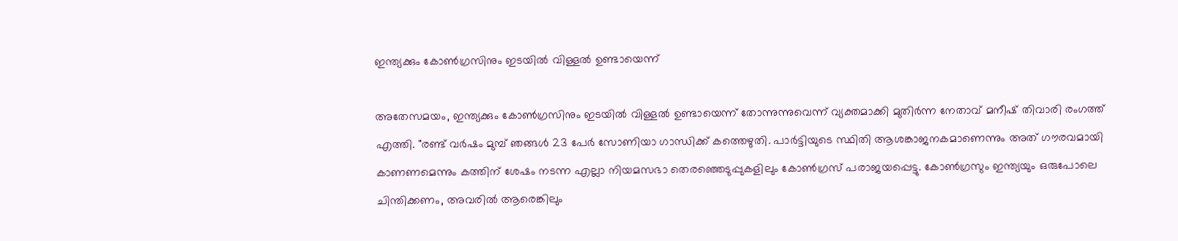ഇന്ത്യക്കും കോണ്‍ഗ്രസിനും ഇടയില്‍ വിള്ളല്‍ ഉണ്ടായെന്ന്

അതേസമയം, ഇന്ത്യക്കും കോണ്‍ഗ്രസിനും ഇടയില്‍ വിള്ളല്‍ ഉണ്ടായെന്ന് തോന്നുന്നുവെന്ന് വ്യക്തമാക്കി മുതിർന്ന നേതാവ് മനീഷ് തിവാരി രംഗത്ത് എത്തി. "രണ്ട് വർഷം മുമ്പ് ഞങ്ങള്‍ 23 പേർ സോണിയാ ഗാന്ധിക്ക് കത്തെഴുതി. പാർട്ടിയുടെ സ്ഥിതി ആശങ്കാജനകമാണെന്നും അത് ഗൗരവമായി കാണണമെന്നും കത്തിന് ശേഷം നടന്ന എല്ലാ നിയമസഭാ തെരഞ്ഞെടുപ്പുകളിലും കോൺഗ്രസ് പരാജയപ്പെട്ടു. കോൺഗ്രസും ഇന്ത്യയും ഒരുപോലെ ചിന്തിക്കണം, അവരിൽ ആരെങ്കിലും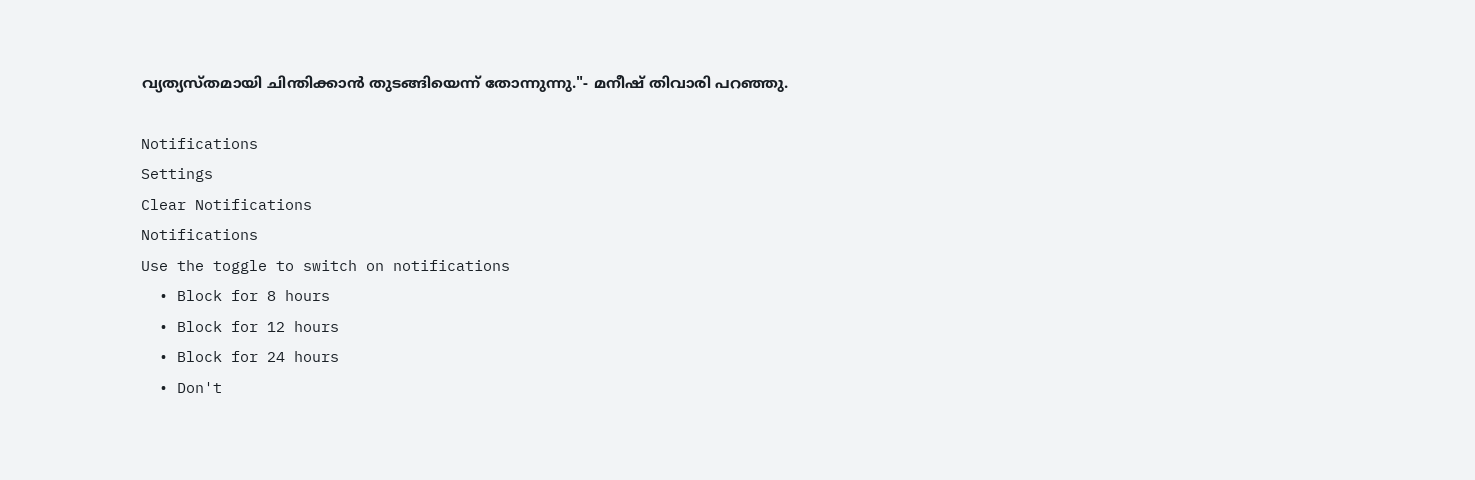വ്യത്യസ്തമായി ചിന്തിക്കാൻ തുടങ്ങിയെന്ന് തോന്നുന്നു."- മനീഷ് തിവാരി പറഞ്ഞു.

Notifications
Settings
Clear Notifications
Notifications
Use the toggle to switch on notifications
  • Block for 8 hours
  • Block for 12 hours
  • Block for 24 hours
  • Don't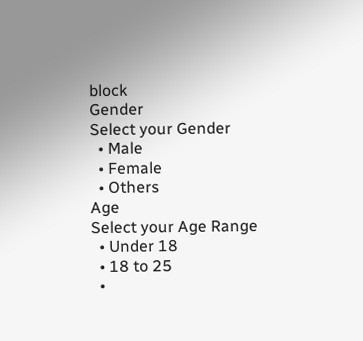block
Gender
Select your Gender
  • Male
  • Female
  • Others
Age
Select your Age Range
  • Under 18
  • 18 to 25
  •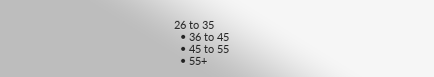26 to 35
  • 36 to 45
  • 45 to 55
  • 55+